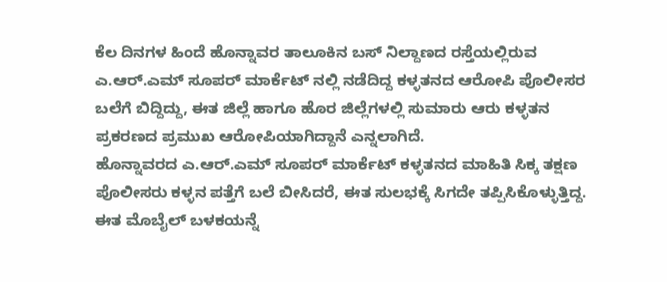ಕೆಲ ದಿನಗಳ ಹಿಂದೆ ಹೊನ್ನಾವರ ತಾಲೂಕಿನ ಬಸ್ ನಿಲ್ದಾಣದ ರಸ್ತೆಯಲ್ಲಿರುವ ಎ.ಆರ್.ಎಮ್ ಸೂಪರ್ ಮಾರ್ಕೆಟ್ ನಲ್ಲಿ ನಡೆದಿದ್ದ ಕಳ್ಳತನದ ಆರೋಪಿ ಪೊಲೀಸರ ಬಲೆಗೆ ಬಿದ್ದಿದ್ದು, ಈತ ಜಿಲ್ಲೆ ಹಾಗೂ ಹೊರ ಜಿಲ್ಲೆಗಳಲ್ಲಿ ಸುಮಾರು ಆರು ಕಳ್ಳತನ ಪ್ರಕರಣದ ಪ್ರಮುಖ ಆರೋಪಿಯಾಗಿದ್ದಾನೆ ಎನ್ನಲಾಗಿದೆ.
ಹೊನ್ನಾವರದ ಎ.ಆರ್.ಎಮ್ ಸೂಪರ್ ಮಾರ್ಕೆಟ್ ಕಳ್ಳತನದ ಮಾಹಿತಿ ಸಿಕ್ಕ ತಕ್ಷಣ ಪೊಲೀಸರು ಕಳ್ಳನ ಪತ್ತೆಗೆ ಬಲೆ ಬೀಸಿದರೆ, ಈತ ಸುಲಭಕ್ಕೆ ಸಿಗದೇ ತಪ್ಪಿಸಿಕೊಳ್ಳುತ್ತಿದ್ದ. ಈತ ಮೊಬೈಲ್ ಬಳಕಯನ್ನೆ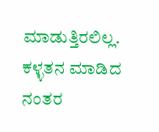ಮಾಡುತ್ತಿರಲಿಲ್ಲ. ಕಳ್ಳತನ ಮಾಡಿದ ನಂತರ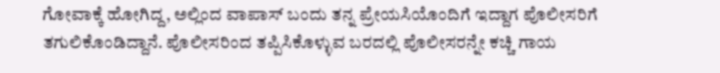ಗೋವಾಕ್ಕೆ ಹೋಗಿದ್ದ, ಅಲ್ಲಿಂದ ವಾಪಾಸ್ ಬಂದು ತನ್ನ ಪ್ರೇಯಸಿಯೊಂದಿಗೆ ಇದ್ದಾಗ ಪೊಲೀಸರಿಗೆ ತಗುಲಿಕೊಂಡಿದ್ದಾನೆ. ಪೊಲೀಸರಿಂದ ತಪ್ಪಿಸಿಕೊಳ್ಳುವ ಬರದಲ್ಲಿ ಪೊಲೀಸರನ್ನೇ ಕಚ್ಚಿ ಗಾಯ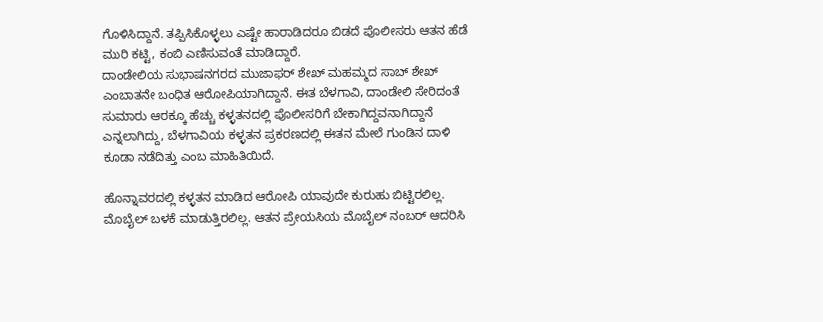ಗೊಳಿಸಿದ್ದಾನೆ. ತಪ್ಪಿಸಿಕೊಳ್ಳಲು ಎಷ್ಟೇ ಹಾರಾಡಿದರೂ ಬಿಡದೆ ಪೊಲೀಸರು ಆತನ ಹೆಡೆ ಮುರಿ ಕಟ್ಟಿ, ಕಂಬಿ ಎಣಿಸುವಂತೆ ಮಾಡಿದ್ದಾರೆ.
ದಾಂಡೇಲಿಯ ಸುಭಾಷನಗರದ ಮುಜಾಫರ್ ಶೇಖ್ ಮಹಮ್ಮದ ಸಾಬ್ ಶೇಖ್ ಎಂಬಾತನೇ ಬಂಧಿತ ಆರೋಪಿಯಾಗಿದ್ದಾನೆ. ಈತ ಬೆಳಗಾವಿ, ದಾಂಡೇಲಿ ಸೇರಿದಂತೆ ಸುಮಾರು ಆರಕ್ಕೂ ಹೆಚ್ಚು ಕಳ್ಳತನದಲ್ಲಿ ಪೊಲೀಸರಿಗೆ ಬೇಕಾಗಿದ್ದವನಾಗಿದ್ದಾನೆ ಎನ್ನಲಾಗಿದ್ದು, ಬೆಳಗಾವಿಯ ಕಳ್ಳತನ ಪ್ರಕರಣದಲ್ಲಿ ಈತನ ಮೇಲೆ ಗುಂಡಿನ ದಾಳಿ ಕೂಡಾ ನಡೆದಿತ್ತು ಎಂಬ ಮಾಹಿತಿಯಿದೆ.

ಹೊನ್ನಾವರದಲ್ಲಿ ಕಳ್ಳತನ ಮಾಡಿದ ಆರೋಪಿ ಯಾವುದೇ ಕುರುಹು ಬಿಟ್ಟಿರಲಿಲ್ಲ. ಮೊಬೈಲ್ ಬಳಕೆ ಮಾಡುತ್ತಿರಲಿಲ್ಲ. ಆತನ ಪ್ರೇಯಸಿಯ ಮೊಬೈಲ್ ನಂಬರ್ ಆದರಿಸಿ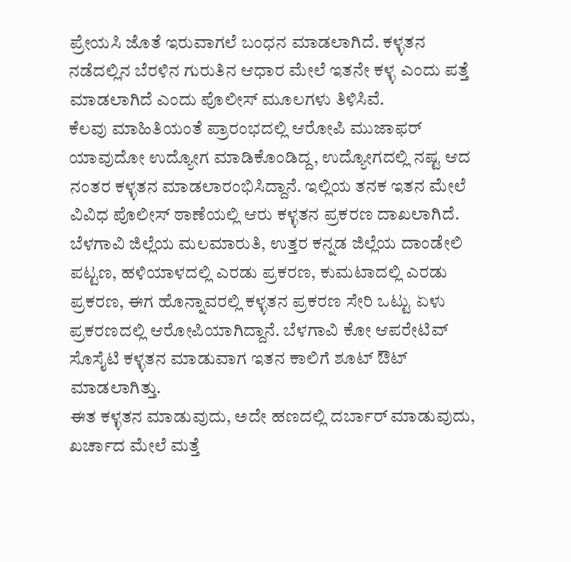ಪ್ರೇಯಸಿ ಜೊತೆ ಇರುವಾಗಲೆ ಬಂಧನ ಮಾಡಲಾಗಿದೆ. ಕಳ್ಳತನ ನಡೆದಲ್ಲಿನ ಬೆರಳಿನ ಗುರುತಿನ ಆಧಾರ ಮೇಲೆ ಇತನೇ ಕಳ್ಳ ಎಂದು ಪತ್ತೆ ಮಾಡಲಾಗಿದೆ ಎಂದು ಪೊಲೀಸ್ ಮೂಲಗಳು ತಿಳಿಸಿವೆ.
ಕೆಲವು ಮಾಹಿತಿಯಂತೆ ಪ್ರಾರಂಭದಲ್ಲಿ ಆರೋಪಿ ಮುಜಾಫರ್ ಯಾವುದೋ ಉದ್ಯೋಗ ಮಾಡಿಕೊಂಡಿದ್ದ, ಉದ್ಯೋಗದಲ್ಲಿ ನಷ್ಟ ಆದ ನಂತರ ಕಳ್ಳತನ ಮಾಡಲಾರಂಭಿಸಿದ್ದಾನೆ. ಇಲ್ಲಿಯ ತನಕ ಇತನ ಮೇಲೆ ವಿವಿಧ ಪೊಲೀಸ್ ಠಾಣೆಯಲ್ಲಿ ಆರು ಕಳ್ಳತನ ಪ್ರಕರಣ ದಾಖಲಾಗಿದೆ. ಬೆಳಗಾವಿ ಜಿಲ್ಲೆಯ ಮಲಮಾರುತಿ, ಉತ್ತರ ಕನ್ನಡ ಜಿಲ್ಲೆಯ ದಾಂಡೇಲಿ ಪಟ್ಟಣ, ಹಳಿಯಾಳದಲ್ಲಿ ಎರಡು ಪ್ರಕರಣ, ಕುಮಟಾದಲ್ಲಿ ಎರಡು ಪ್ರಕರಣ, ಈಗ ಹೊನ್ನಾವರಲ್ಲಿ ಕಳ್ಳತನ ಪ್ರಕರಣ ಸೇರಿ ಒಟ್ಟು ಏಳು ಪ್ರಕರಣದಲ್ಲಿ ಆರೋಪಿಯಾಗಿದ್ದಾನೆ. ಬೆಳಗಾವಿ ಕೋ ಆಪರೇಟಿವ್ ಸೊಸೈಟಿ ಕಳ್ಳತನ ಮಾಡುವಾಗ ಇತನ ಕಾಲಿಗೆ ಶೂಟ್ ಔಟ್ ಮಾಡಲಾಗಿತ್ತು.
ಈತ ಕಳ್ಳತನ ಮಾಡುವುದು, ಅದೇ ಹಣದಲ್ಲಿ ದರ್ಬಾರ್ ಮಾಡುವುದು, ಖರ್ಚಾದ ಮೇಲೆ ಮತ್ತೆ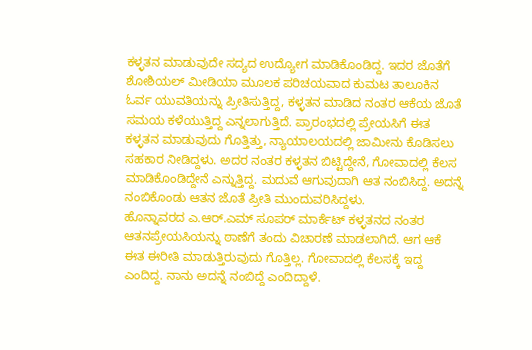ಕಳ್ಳತನ ಮಾಡುವುದೇ ಸದ್ಯದ ಉದ್ಯೋಗ ಮಾಡಿಕೊಂಡಿದ್ದ. ಇದರ ಜೊತೆಗೆ ಶೋಶಿಯಲ್ ಮೀಡಿಯಾ ಮೂಲಕ ಪರಿಚಯವಾದ ಕುಮಟ ತಾಲೂಕಿನ ಓರ್ವ ಯುವತಿಯನ್ನು ಪ್ರೀತಿಸುತ್ತಿದ್ದ, ಕಳ್ಳತನ ಮಾಡಿದ ನಂತರ ಆಕೆಯ ಜೊತೆ ಸಮಯ ಕಳೆಯುತ್ತಿದ್ದ ಎನ್ನಲಾಗುತ್ತಿದೆ. ಪ್ರಾರಂಭದಲ್ಲಿ ಪ್ರೇಯಸಿಗೆ ಈತ ಕಳ್ಳತನ ಮಾಡುವುದು ಗೊತ್ತಿತ್ತು, ನ್ಯಾಯಾಲಯದಲ್ಲಿ ಜಾಮೀನು ಕೊಡಿಸಲು ಸಹಕಾರ ನೀಡಿದ್ದಳು. ಅದರ ನಂತರ ಕಳ್ಳತನ ಬಿಟ್ಟಿದ್ದೇನೆ, ಗೋವಾದಲ್ಲಿ ಕೆಲಸ ಮಾಡಿಕೊಂಡಿದ್ದೇನೆ ಎನ್ನುತ್ತಿದ್ದ. ಮದುವೆ ಆಗುವುದಾಗಿ ಆತ ನಂಬಿಸಿದ್ದ. ಅದನ್ನೆ ನಂಬಿಕೊಂಡು ಆತನ ಜೊತೆ ಪ್ರೀತಿ ಮುಂದುವರಿಸಿದ್ದಳು.
ಹೊನ್ನಾವರದ ಎ.ಆರ್.ಎಮ್ ಸೂಪರ್ ಮಾರ್ಕೆಟ್ ಕಳ್ಳತನದ ನಂತರ ಆತನಪ್ರೇಯಸಿಯನ್ನು ಠಾಣೆಗೆ ತಂದು ವಿಚಾರಣೆ ಮಾಡಲಾಗಿದೆ. ಆಗ ಆಕೆ ಈತ ಈರೀತಿ ಮಾಡುತ್ತಿರುವುದು ಗೊತ್ತಿಲ್ಲ. ಗೋವಾದಲ್ಲಿ ಕೆಲಸಕ್ಕೆ ಇದ್ದ ಎಂದಿದ್ದ. ನಾನು ಅದನ್ನೆ ನಂಬಿದ್ದೆ ಎಂದಿದ್ದಾಳೆ.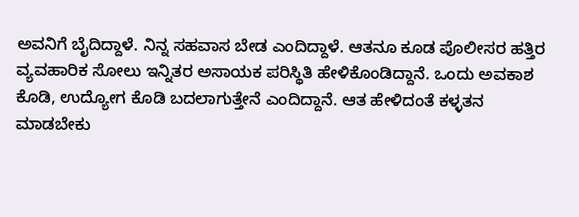ಅವನಿಗೆ ಬೈದಿದ್ದಾಳೆ. ನಿನ್ನ ಸಹವಾಸ ಬೇಡ ಎಂದಿದ್ದಾಳೆ. ಆತನೂ ಕೂಡ ಪೊಲೀಸರ ಹತ್ತಿರ ವ್ಯವಹಾರಿಕ ಸೋಲು ಇನ್ನಿತರ ಅಸಾಯಕ ಪರಿಸ್ಥಿತಿ ಹೇಳಿಕೊಂಡಿದ್ದಾನೆ. ಒಂದು ಅವಕಾಶ ಕೊಡಿ, ಉದ್ಯೋಗ ಕೊಡಿ ಬದಲಾಗುತ್ತೇನೆ ಎಂದಿದ್ದಾನೆ. ಆತ ಹೇಳಿದಂತೆ ಕಳ್ಳತನ ಮಾಡಬೇಕು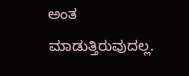ಅಂತ ಮಾಡುತ್ತಿರುವುದಲ್ಲ.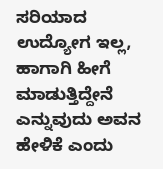ಸರಿಯಾದ ಉದ್ಯೋಗ ಇಲ್ಲ, ಹಾಗಾಗಿ ಹೀಗೆ ಮಾಡುತ್ತಿದ್ದೇನೆ ಎನ್ನುವುದು ಅವನ ಹೇಳಿಕೆ ಎಂದು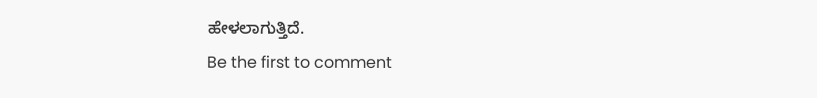ಹೇಳಲಾಗುತ್ತಿದೆ.
Be the first to comment